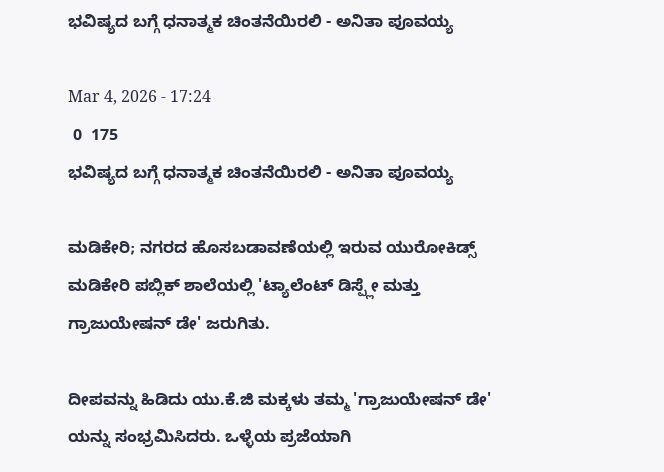ಭವಿಷ್ಯದ ಬಗ್ಗೆ ಧನಾತ್ಮಕ ಚಿಂತನೆಯಿರಲಿ - ಅನಿತಾ ಪೂವಯ್ಯ

Mar 4, 2026 - 17:24
 0  175
ಭವಿಷ್ಯದ ಬಗ್ಗೆ ಧನಾತ್ಮಕ ಚಿಂತನೆಯಿರಲಿ - ಅನಿತಾ ಪೂವಯ್ಯ

ಮಡಿಕೇರಿ; ನಗರದ ಹೊಸಬಡಾವಣೆಯಲ್ಲಿ ಇರುವ ಯುರೋಕಿಡ್ಸ್ ಮಡಿಕೇರಿ ಪಬ್ಲಿಕ್ ಶಾಲೆಯಲ್ಲಿ 'ಟ್ಯಾಲೆಂಟ್ ಡಿಸ್ಪ್ಲೇ ಮತ್ತು ಗ್ರಾಜುಯೇಷನ್ ಡೇ' ಜರುಗಿತು.

ದೀಪವನ್ನು ಹಿಡಿದು ಯು.ಕೆ.ಜಿ ಮಕ್ಕಳು ತಮ್ಮ 'ಗ್ರಾಜುಯೇಷನ್ ಡೇ' ಯನ್ನು ಸಂಭ್ರಮಿಸಿದರು. ಒಳ್ಳೆಯ ಪ್ರಜೆಯಾಗಿ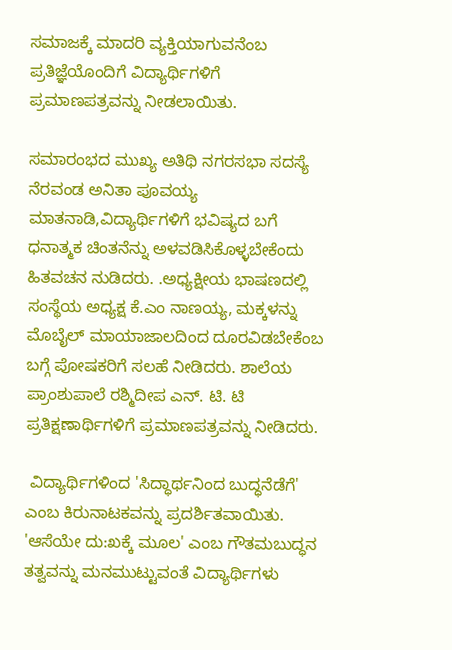ಸಮಾಜಕ್ಕೆ ಮಾದರಿ ವ್ಯಕ್ತಿಯಾಗುವನೆಂಬ ಪ್ರತಿಜ್ಞೆಯೊಂದಿಗೆ ವಿದ್ಯಾರ್ಥಿಗಳಿಗೆ ಪ್ರಮಾಣಪತ್ರವನ್ನು ನೀಡಲಾಯಿತು.

ಸಮಾರಂಭದ ಮುಖ್ಯ ಅತಿಥಿ ನಗರಸಭಾ ಸದಸ್ಯೆ ನೆರವಂಡ ಅನಿತಾ ಪೂವಯ್ಯ ಮಾತನಾಡಿ,ವಿದ್ಯಾರ್ಥಿಗಳಿಗೆ ಭವಿಷ್ಯದ ಬಗೆ ಧನಾತ್ಮಕ ಚಿಂತನೆನ್ನು ಅಳವಡಿಸಿಕೊಳ್ಳಬೇಕೆಂದು ಹಿತವಚನ ನುಡಿದರು. .ಅಧ್ಯಕ್ಷೀಯ ಭಾಷಣದಲ್ಲಿ ಸಂಸ್ಥೆಯ ಅಧ್ಯಕ್ಷ ಕೆ.ಎಂ ನಾಣಯ್ಯ, ಮಕ್ಕಳನ್ನು ಮೊಬೈಲ್ ಮಾಯಾಜಾಲದಿಂದ ದೂರವಿಡಬೇಕೆಂಬ ಬಗ್ಗೆ ಪೋಷಕರಿಗೆ ಸಲಹೆ ನೀಡಿದರು. ಶಾಲೆಯ ಪ್ರಾಂಶುಪಾಲೆ ರಶ್ಮಿದೀಪ ಎನ್. ಟಿ. ಟಿ ಪ್ರತಿಕ್ಷಣಾರ್ಥಿಗಳಿಗೆ ಪ್ರಮಾಣಪತ್ರವನ್ನು ನೀಡಿದರು.

 ವಿದ್ಯಾರ್ಥಿಗಳಿಂದ 'ಸಿದ್ಧಾರ್ಥನಿಂದ ಬುದ್ಧನೆಡೆಗೆ' ಎಂಬ ಕಿರುನಾಟಕವನ್ನು ಪ್ರದರ್ಶಿತವಾಯಿತು. 'ಆಸೆಯೇ ದು:ಖಕ್ಕೆ ಮೂಲ' ಎಂಬ ಗೌತಮಬುದ್ಧನ ತತ್ವವನ್ನು ಮನಮುಟ್ಟುವಂತೆ ವಿದ್ಯಾರ್ಥಿಗಳು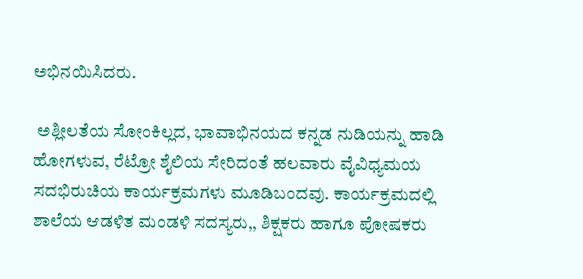ಅಭಿನಯಿಸಿದರು.

 ಅಶ್ಲೀಲತೆಯ ಸೋಂಕಿಲ್ಲದ, ಭಾವಾಭಿನಯದ ಕನ್ನಡ ನುಡಿಯನ್ನು ಹಾಡಿ ಹೋಗಳುವ, ರೆಟ್ರೋ ಶೈಲಿಯ ಸೇರಿದಂತೆ ಹಲವಾರು ವೈವಿಧ್ಯಮಯ ಸದಭಿರುಚಿಯ ಕಾರ್ಯಕ್ರಮಗಳು ಮೂಡಿಬಂದವು. ಕಾರ್ಯಕ್ರಮದಲ್ಲಿ ಶಾಲೆಯ ಆಡಳಿತ ಮಂಡಳಿ ಸದಸ್ಯರು,, ಶಿಕ್ಷಕರು ಹಾಗೂ ಪೋಷಕರು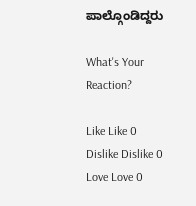ಪಾಲ್ಗೊಂಡಿದ್ದರು

What's Your Reaction?

Like Like 0
Dislike Dislike 0
Love Love 0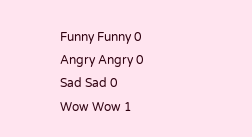Funny Funny 0
Angry Angry 0
Sad Sad 0
Wow Wow 1